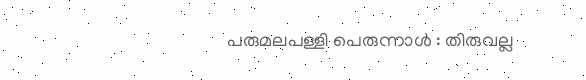പരുമലപള്ളി പെരുന്നാള്‍ : തിരുവല്ല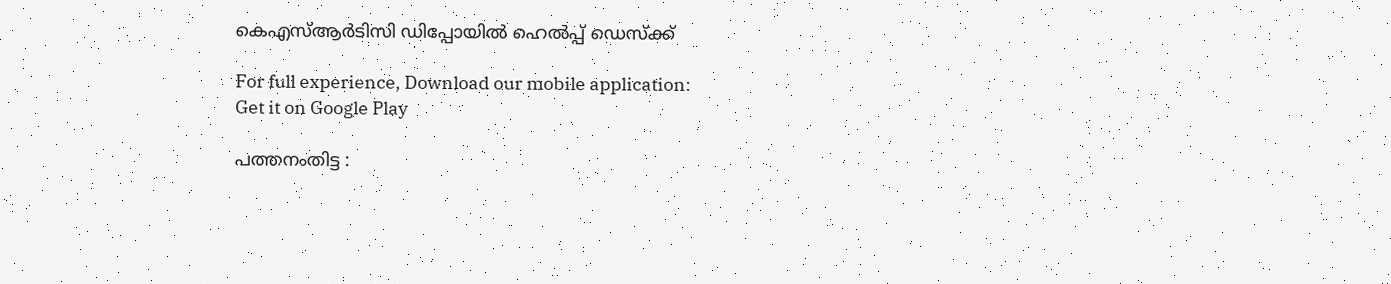കെഎസ്ആര്‍ടിസി ഡിപ്പോയില്‍ ഹെല്‍പ്പ് ഡെസ്‌ക്ക്

For full experience, Download our mobile application:
Get it on Google Play

പത്തനംതിട്ട :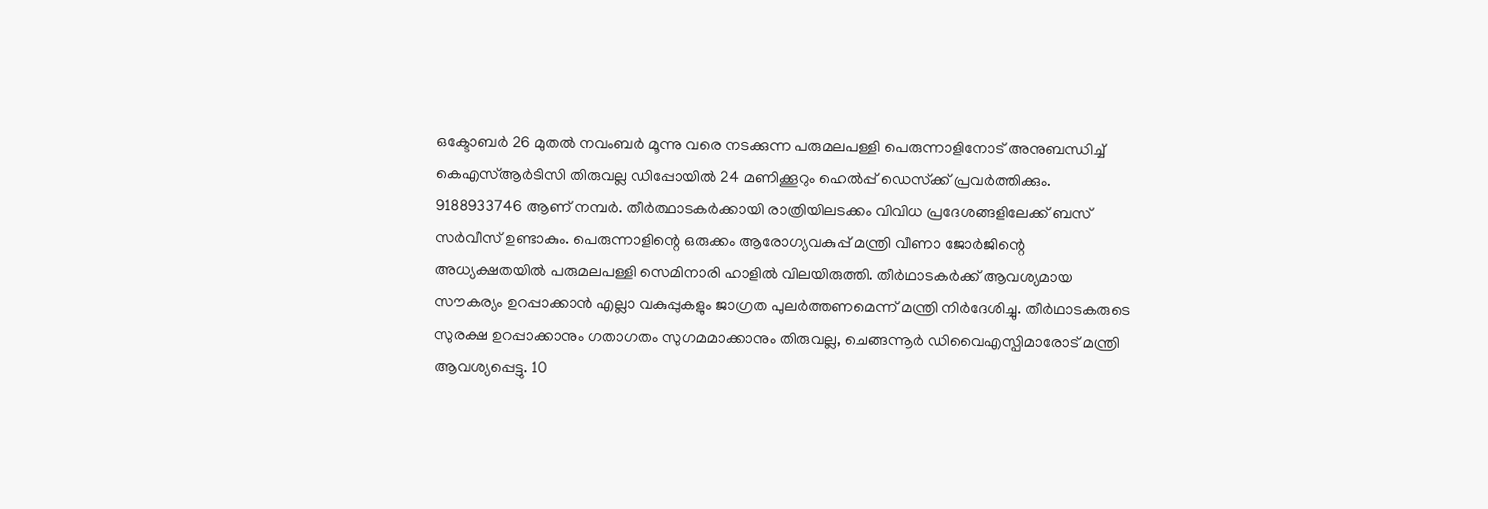ഒക്ടോബര്‍ 26 മുതല്‍ നവംബര്‍ മൂന്നു വരെ നടക്കുന്ന പരുമലപള്ളി പെരുന്നാളിനോട് അനുബന്ധിച്ച് കെഎസ്ആര്‍ടിസി തിരുവല്ല ഡിപ്പോയില്‍ 24 മണിക്കൂറും ഹെല്‍പ്പ് ഡെസ്‌ക്ക് പ്രവര്‍ത്തിക്കും. 9188933746 ആണ് നമ്പര്‍. തീര്‍ത്ഥാടകര്‍ക്കായി രാത്രിയിലടക്കം വിവിധ പ്രദേശങ്ങളിലേക്ക് ബസ് സര്‍വീസ് ഉണ്ടാകും. പെരുന്നാളിന്റെ ഒരുക്കം ആരോഗ്യവകുപ്പ് മന്ത്രി വീണാ ജോര്‍ജിന്റെ അധ്യക്ഷതയില്‍ പരുമലപള്ളി സെമിനാരി ഹാളില്‍ വിലയിരുത്തി. തീര്‍ഥാടകര്‍ക്ക് ആവശ്യമായ സൗകര്യം ഉറപ്പാക്കാന്‍ എല്ലാ വകുപ്പുകളും ജാഗ്രത പുലര്‍ത്തണമെന്ന് മന്ത്രി നിര്‍ദേശിച്ചു. തീര്‍ഥാടകരുടെ സുരക്ഷ ഉറപ്പാക്കാനും ഗതാഗതം സുഗമമാക്കാനും തിരുവല്ല, ചെങ്ങന്നൂര്‍ ഡിവൈഎസ്പിമാരോട് മന്ത്രി ആവശ്യപ്പെട്ടു. 10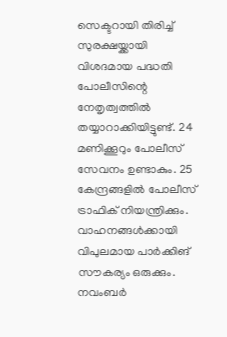സെക്ടറായി തിരിച്ച് സുരക്ഷയ്ക്കായി വിശദമായ പദ്ധതി പോലീസിന്റെ നേതൃത്വത്തില്‍ തയ്യാറാക്കിയിട്ടുണ്ട്. 24 മണിക്കൂറും പോലീസ് സേവനം ഉണ്ടാകും. 25 കേന്ദ്രങ്ങളില്‍ പോലീസ് ട്രാഫിക് നിയന്ത്രിക്കും. വാഹനങ്ങള്‍ക്കായി വിപുലമായ പാര്‍ക്കിങ് സൗകര്യം ഒരുക്കും. നവംബര്‍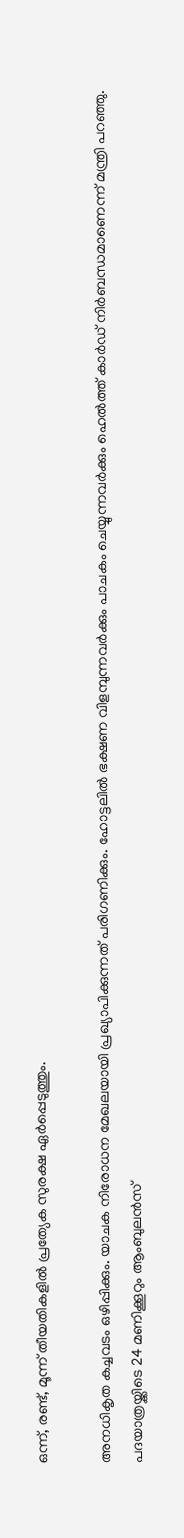ഒന്ന്, രണ്ട്, മൂന്ന് തീയതികളില്‍ പ്രത്യേക സുരക്ഷ ഏര്‍പ്പെടുത്തും.

അനധികൃത കച്ചവടം ഒഴിപ്പിക്കും. യാചക നിരോധന മേഖലയായി പ്രഖ്യാപിക്കുന്നത് പരിഗണിക്കും. ഹോട്ടലില്‍ ഭക്ഷണ വിളമ്പുന്നവര്‍ക്കും പാചകം ചെയ്യുന്നവര്‍ക്കും ഹെല്‍ത്ത് കാര്‍ഡ് നിര്‍ബന്ധമാണെന്ന് മന്ത്രി പറഞ്ഞു. പദയാത്രയ്ക്കിടെ 24 മണിക്കൂറും ആംബുലന്‍സ്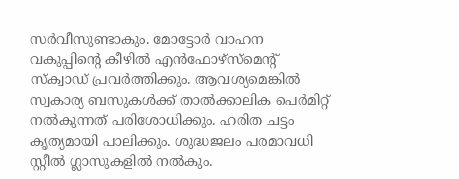സര്‍വീസുണ്ടാകും. മോട്ടോര്‍ വാഹന വകുപ്പിന്റെ കീഴില്‍ എന്‍ഫോഴ്സ്മെന്റ് സ്‌ക്വാഡ് പ്രവര്‍ത്തിക്കും. ആവശ്യമെങ്കില്‍ സ്വകാര്യ ബസുകള്‍ക്ക് താല്‍ക്കാലിക പെര്‍മിറ്റ് നല്‍കുന്നത് പരിശോധിക്കും. ഹരിത ചട്ടം കൃത്യമായി പാലിക്കും. ശുദ്ധജലം പരമാവധി സ്റ്റീല്‍ ഗ്ലാസുകളില്‍ നല്‍കും.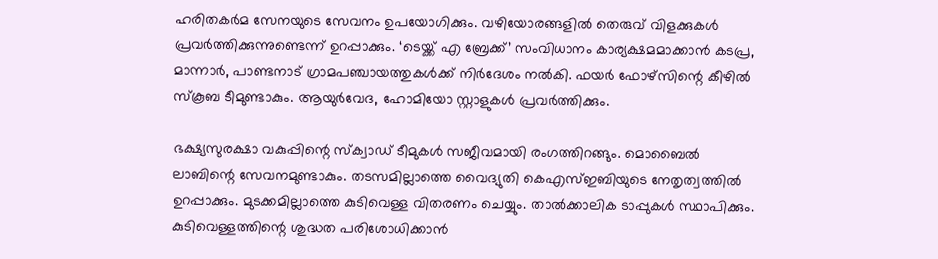ഹരിതകര്‍മ സേനയുടെ സേവനം ഉപയോഗിക്കും. വഴിയോരങ്ങളില്‍ തെരുവ് വിളക്കുകള്‍ പ്രവര്‍ത്തിക്കുന്നുണ്ടെന്ന് ഉറപ്പാക്കും. ‘ടെയ്ക്ക് എ ബ്രേക്ക്’ സംവിധാനം കാര്യക്ഷമമാക്കാന്‍ കടപ്ര, മാന്നാര്‍, പാണ്ടനാട് ഗ്രാമപഞ്ചായത്തുകള്‍ക്ക് നിര്‍ദേശം നല്‍കി. ഫയര്‍ ഫോഴ്സിന്റെ കീഴില്‍ സ്‌കൂബ ടീമുണ്ടാകും. ആയുര്‍വേദ, ഹോമിയോ സ്റ്റാളുകള്‍ പ്രവര്‍ത്തിക്കും.

ഭക്ഷ്യസുരക്ഷാ വകുപ്പിന്റെ സ്‌ക്വാഡ് ടീമുകള്‍ സജീവമായി രംഗത്തിറങ്ങും. മൊബൈല്‍ ലാബിന്റെ സേവനമുണ്ടാകും. തടസമില്ലാത്തെ വൈദ്യുതി കെഎസ്ഇബിയുടെ നേതൃത്വത്തില്‍ ഉറപ്പാക്കും. മുടക്കമില്ലാത്തെ കുടിവെള്ള വിതരണം ചെയ്യും. താല്‍ക്കാലിക ടാപ്പുകള്‍ സ്ഥാപിക്കും. കുടിവെള്ളത്തിന്റെ ശുദ്ധത പരിശോധിക്കാന്‍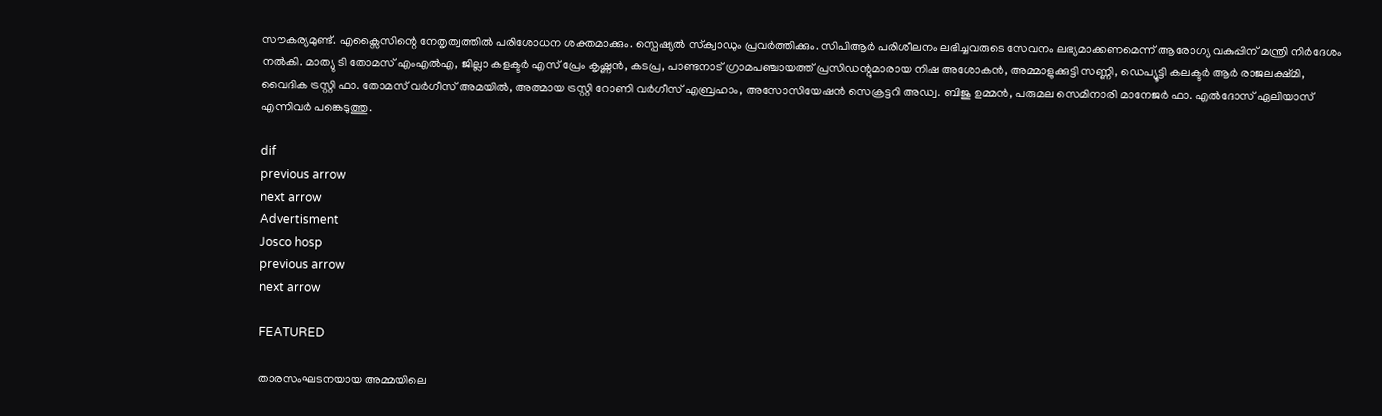സൗകര്യമുണ്ട്. എക്സൈസിന്റെ നേതൃത്വത്തില്‍ പരിശോധന ശക്തമാക്കും. സ്പെഷ്യല്‍ സ്‌ക്വാഡും പ്രവര്‍ത്തിക്കും. സിപിആര്‍ പരിശീലനം ലഭിച്ചവരുടെ സേവനം ലഭ്യമാക്കണമെന്ന് ആരോഗ്യ വകുപ്പിന് മന്ത്രി നിര്‍ദേശം നല്‍കി. മാത്യു ടി തോമസ് എംഎല്‍എ, ജില്ലാ കളക്ടര്‍ എസ് പ്രേം കൃഷ്ണന്‍, കടപ്ര, പാണ്ടനാട് ഗ്രാമപഞ്ചായത്ത് പ്രസിഡന്റുമാരായ നിഷ അശോകന്‍, അമ്മാളുക്കുട്ടി സണ്ണി, ഡെപ്യൂട്ടി കലക്ടര്‍ ആര്‍ രാജലക്ഷ്മി, വൈദിക ട്രസ്റ്റി ഫാ. തോമസ് വര്‍ഗീസ് അമയില്‍, അത്മായ ട്രസ്റ്റി റോണി വര്‍ഗീസ് എബ്രഹാം, അസോസിയേഷന്‍ സെക്രട്ടറി അഡ്വ. ബിജു ഉമ്മന്‍, പരുമല സെമിനാരി മാനേജര്‍ ഫാ. എല്‍ദോസ് ഏലിയാസ് എന്നിവര്‍ പങ്കെടുത്തു.

dif
previous arrow
next arrow
Advertisment
Josco hosp
previous arrow
next arrow

FEATURED

താരസംഘടനയായ അമ്മയിലെ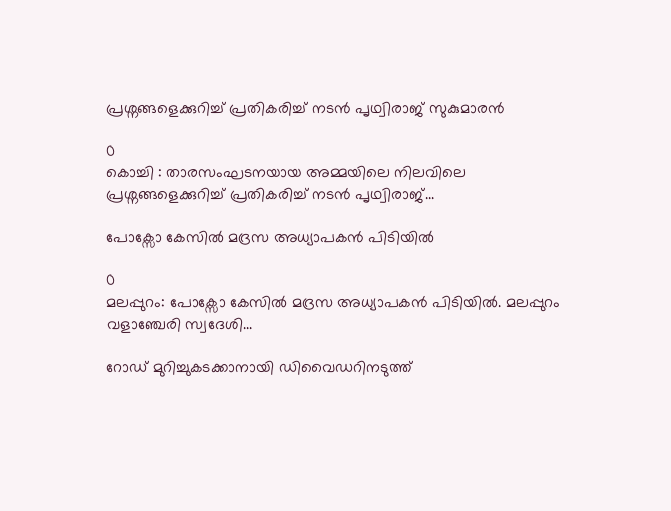പ്രശ്നങ്ങളെക്കുറിച്ച് പ്രതികരിച്ച് നടൻ പൃഥ്വിരാജ് സുകുമാരൻ

0
കൊച്ചി : താരസംഘടനയായ അമ്മയിലെ നിലവിലെ പ്രശ്നങ്ങളെക്കുറിച്ച് പ്രതികരിച്ച് നടൻ പൃഥ്വിരാജ്...

പോക്സോ കേസിൽ മദ്രസ അധ്യാപകൻ പിടിയിൽ

0
മലപ്പുറം: പോക്സോ കേസിൽ മദ്രസ അധ്യാപകൻ പിടിയിൽ. മലപ്പുറം വളാഞ്ചേരി സ്വദേശി...

റോഡ് മുറിച്ചുകടക്കാനായി ഡിവൈഡറിനടുത്ത്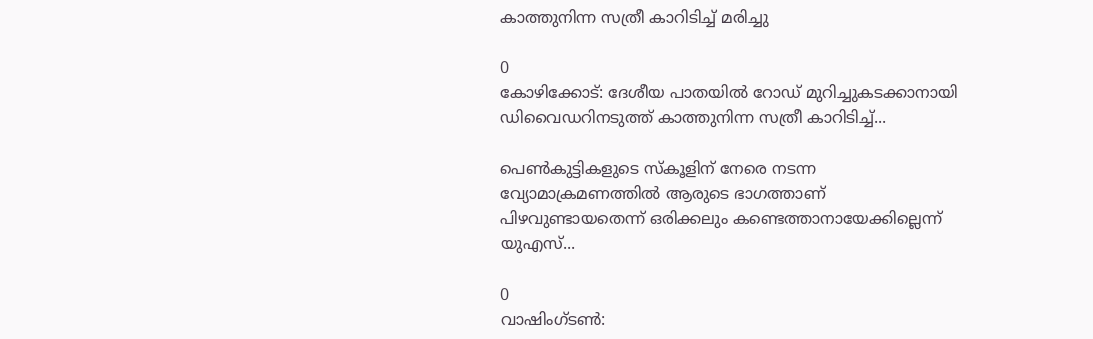കാത്തുനിന്ന സത്രീ കാറിടിച്ച് മരിച്ചു

0
കോഴിക്കോട്: ദേശീയ പാതയിൽ റോഡ് മുറിച്ചുകടക്കാനായി ഡിവൈഡറിനടുത്ത് കാത്തുനിന്ന സത്രീ കാറിടിച്ച്...

പെൺകുട്ടികളുടെ സ്കൂളിന് നേരെ നടന്ന വ്യോമാക്രമണത്തിൽ ആരുടെ ഭാഗത്താണ് പിഴവുണ്ടായതെന്ന് ഒരിക്കലും കണ്ടെത്താനായേക്കില്ലെന്ന് യുഎസ്...

0
വാഷിംഗ്ടൺ: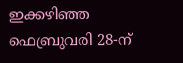ഇക്കഴിഞ്ഞ ഫെബ്രുവരി 28-ന്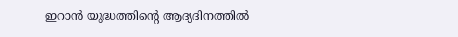ഇറാൻ യുദ്ധത്തിന്റെ ആദ്യദിനത്തിൽ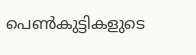പെൺകുട്ടികളുടെ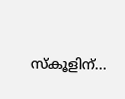സ്കൂളിന്...